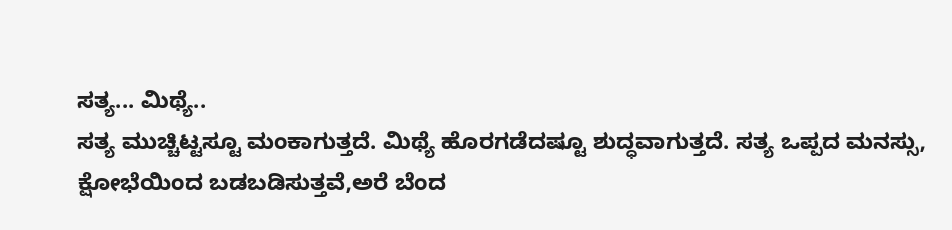ಸತ್ಯ... ಮಿಥ್ಯೆ..
ಸತ್ಯ ಮುಚ್ಚಿಟ್ಟಸ್ಟೂ ಮಂಕಾಗುತ್ತದೆ. ಮಿಥ್ಯೆ ಹೊರಗಡೆದಷ್ಟೂ ಶುದ್ಧವಾಗುತ್ತದೆ. ಸತ್ಯ ಒಪ್ಪದ ಮನಸ್ಸು, ಕ್ಷೋಭೆಯಿಂದ ಬಡಬಡಿಸುತ್ತವೆ,ಅರೆ ಬೆಂದ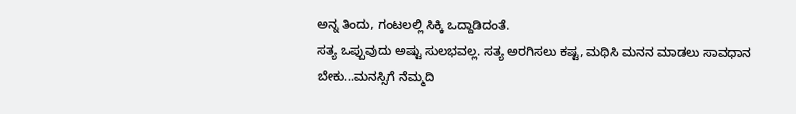ಅನ್ನ ತಿಂದು, ಗಂಟಲಲ್ಲಿ ಸಿಕ್ಕಿ ಒದ್ದಾಡಿದಂತೆ.
ಸತ್ಯ ಒಪ್ಪುವುದು ಅಷ್ಟು ಸುಲಭವಲ್ಲ. ಸತ್ಯ ಅರಗಿಸಲು ಕಷ್ಟ, ಮಥಿಸಿ ಮನನ ಮಾಡಲು ಸಾವಧಾನ ಬೇಕು...ಮನಸ್ಸಿಗೆ ನೆಮ್ಮದಿ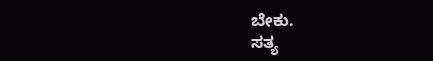ಬೇಕು.
ಸತ್ಯ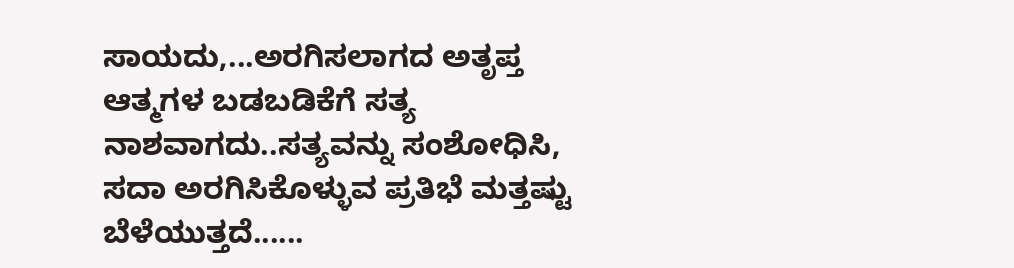ಸಾಯದು,...ಅರಗಿಸಲಾಗದ ಅತೃಪ್ತ ಆತ್ಮಗಳ ಬಡಬಡಿಕೆಗೆ ಸತ್ಯ ನಾಶವಾಗದು..ಸತ್ಯವನ್ನು ಸಂಶೋಧಿಸಿ, ಸದಾ ಅರಗಿಸಿಕೊಳ್ಳುವ ಪ್ರತಿಭೆ ಮತ್ತಷ್ಟು ಬೆಳೆಯುತ್ತದೆ......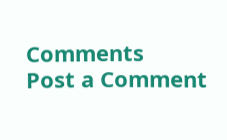Comments
Post a Comment